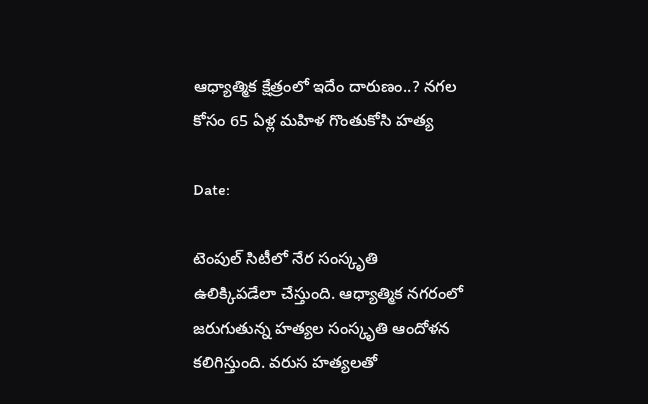ఆధ్యాత్మిక క్షేత్రంలో ఇదేం దారుణం..? నగల కోసం 65 ఏళ్ల మహిళ గొంతుకోసి హత్య

Date:

టెంపుల్ సిటీలో నేర సంస్కృతి ఉలిక్కిపడేలా చేస్తుంది. ఆధ్యాత్మిక నగరంలో జరుగుతున్న హత్యల సంస్కృతి ఆందోళన కలిగిస్తుంది. వరుస హత్యలతో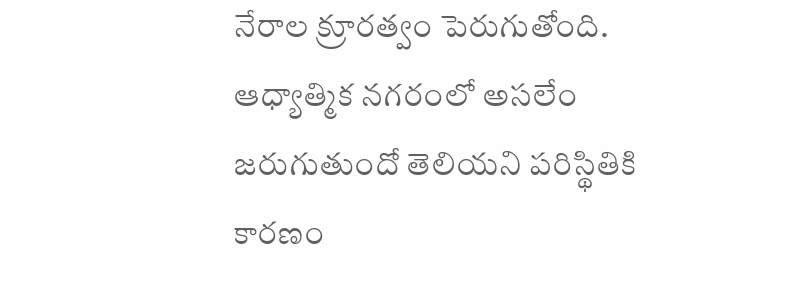నేరాల క్రూరత్వం పెరుగుతోంది. ఆధ్యాత్మిక నగరంలో అసలేం జరుగుతుందో తెలియని పరిస్థితికి కారణం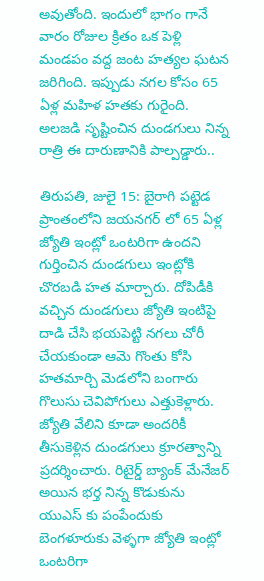అవుతోంది. ఇందులో భాగం గానే వారం రోజుల క్రితం ఒక పెళ్లి మండపం వద్ద జంట హత్యల ఘటన జరిగింది. ఇప్పుడు నగల కోసం 65 ఏళ్ల మహిళ హతకు గురైంది. అలజడి సృష్టించిన దుండగులు నిన్న రాత్రి ఈ దారుణానికి పాల్పడ్డారు..

తిరుపతి, జులై 15: బైరాగి పట్టెడ ప్రాంతంలోని జయనగర్ లో 65 ఏళ్ల జ్యోతి ఇంట్లో ఒంటరిగా ఉందని గుర్తించిన దుండగులు ఇంట్లోకి చొరబడి హత మార్చారు. దోపిడీకి వచ్చిన దుండగులు జ్యోతి ఇంటిపై దాడి చేసి భయపెట్టి నగలు చోరీ చేయకుండా ఆమె గొంతు కోసి హతమార్చి మెడలోని బంగారు గొలుసు చెవిపోగులు ఎత్తుకెళ్లారు. జ్యోతి వేలిని కూడా అందరికీ తీసుకెళ్లిన దుండగులు క్రూరత్వాన్ని ప్రదర్శించారు. రిటైర్డ్ బ్యాంక్ మేనేజర్ అయిన భర్త నిన్న కొడుకును యుఎస్ కు పంపేందుకు బెంగళూరుకు వెళ్ళగా జ్యోతి ఇంట్లో ఒంటరిగా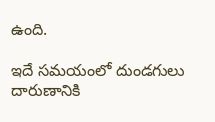ఉంది.

ఇదే సమయంలో దుండగులు దారుణానికి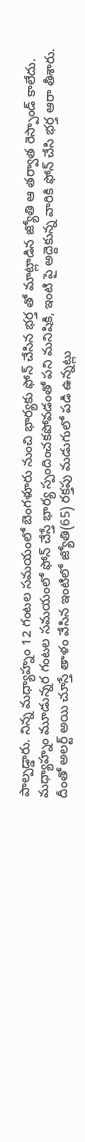పాల్పడ్డారు. నిన్న మధ్యాహ్నం 12 గంటల సమయంలో బెంగళూరు నుంచి భార్యకు ఫోన్ చేసిన భర్త తో మాట్లాడిన జ్యోతి ఆ తర్వాత రెస్పాండ్ కాలేదు. మధ్యాహ్నం మూడున్నర గంటల సమయంలో ఫోన్ చేస్తే భార్య స్పందించకపోవడంతో పని మనిషికి, ఇంటి పై అద్దెకున్న వారికి ఫోన్ చేసి భర్త ఆరా తీశారు. దీంతో అలర్ట్ అయి చూస్తే తాళం వేసిన ఇంటిలో జ్యోతి(65) రక్తపు మడుగులో పడి ఉన్నట్లు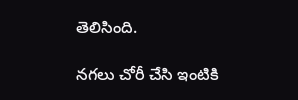తెలిసింది.

నగలు చోరీ చేసి ఇంటికి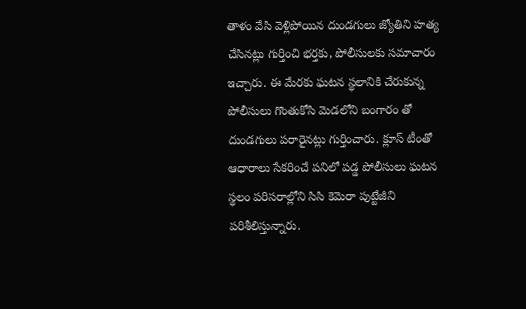తాళం వేసి వెళ్లిపోయిన దుండగులు జ్యోతిని హత్య చేసినట్లు గుర్తించి భర్తకు, పోలీసులకు సమాచారం ఇచ్చారు. ఈ మేరకు ఘటన స్థలానికి చేరుకున్న పోలీసులు గొంతుకోసి మెడలోని బంగారం తో దుండగులు పరారైనట్లు గుర్తించారు. క్లూస్ టీంతో ఆధారాలు సేకరించే పనిలో పడ్డ పోలీసులు ఘటన స్థలం పరిసరాల్లోని సిసి కెమెరా పుట్టేజీని పరిశీలిస్తున్నారు.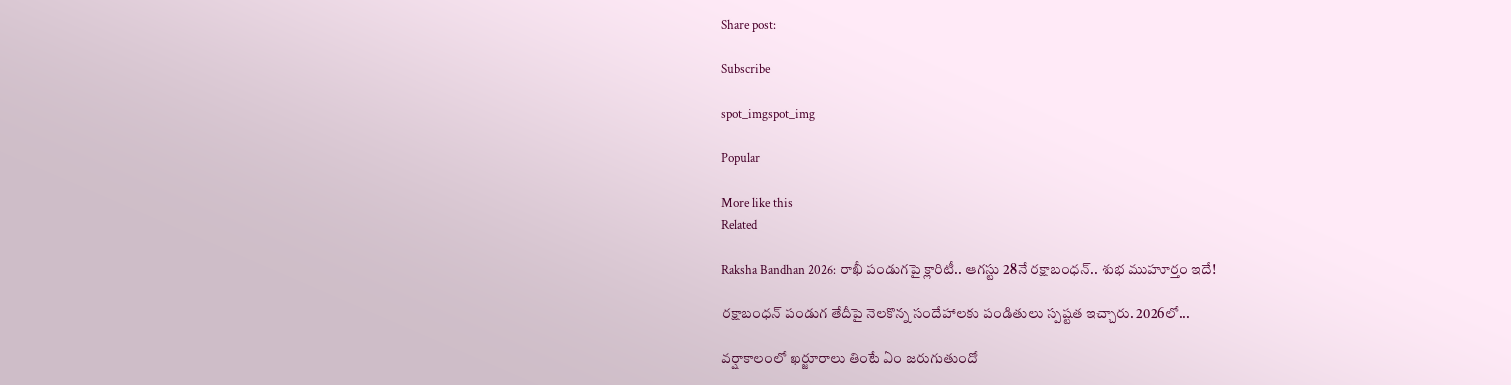Share post:

Subscribe

spot_imgspot_img

Popular

More like this
Related

Raksha Bandhan 2026: రాఖీ పండుగపై క్లారిటీ.. ఆగస్టు 28నే రక్షాబంధన్‌.. శుభ ముహూర్తం ఇదే!

రక్షాబంధన్‌ పండుగ తేదీపై నెలకొన్న సందేహాలకు పండితులు స్పష్టత ఇచ్చారు. 2026లో...

వర్షాకాలంలో ఖర్జూరాలు తింటే ఏం జరుగుతుందో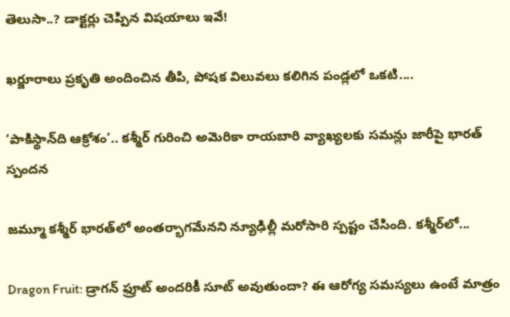తెలుసా..? డాక్టర్లు చెప్పిన విషయాలు ఇవే!

ఖర్జూరాలు ప్రకృతి అందించిన తీపి, పోషక విలువలు కలిగిన పండ్లలో ఒకటి....

‘పాకిస్థాన్‌ది ఆక్రోశం’.. కశ్మీర్‌ గురించి అమెరికా రాయబారి వ్యాఖ్యలకు సమన్లు జారీపై భారత్ స్పందన

జమ్మూ కశ్మీర్‌ భారత్‌లో అంతర్భాగమేనని న్యూఢిల్లీ మరోసారి స్పష్టం చేసింది. కశ్మీర్‌లో...

Dragon Fruit: డ్రాగన్ ఫ్రూట్ అందరికీ సూట్ అవుతుందా? ఈ ఆరోగ్య సమస్యలు ఉంటే మాత్రం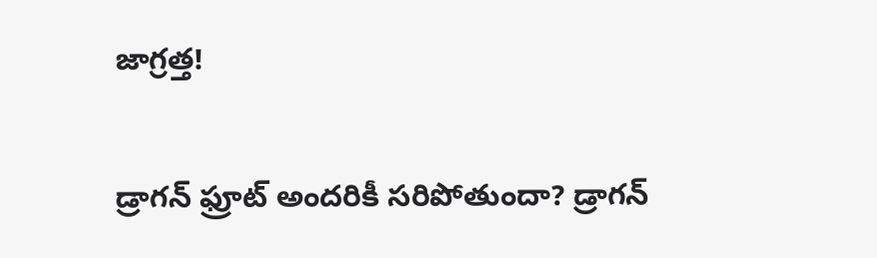జాగ్రత్త!

డ్రాగన్ ఫ్రూట్ అందరికీ సరిపోతుందా? డ్రాగన్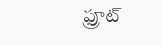ఫ్రూట్‌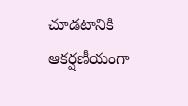చూడటానికి ఆకర్షణీయంగా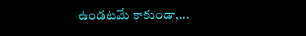ఉండటమే కాకుండా,...